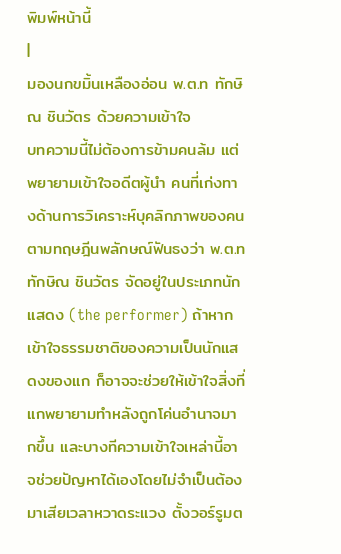พิมพ์หน้านี้
|
มองนกขมิ้นเหลืองอ่อน พ.ต.ท ทักษิณ ชินวัตร ด้วยความเข้าใจ
บทความนี้ไม่ต้องการข้ามคนล้ม แต่พยายามเข้าใจอดีตผู้นำ คนที่เก่งทางด้านการวิเคราะห์บุคลิกภาพของคนตามทฤษฎีนพลักษณ์ฟันธงว่า พ.ต.ท ทักษิณ ชินวัตร จัดอยู่ในประเภทนักแสดง (the performer) ถ้าหากเข้าใจธรรมชาติของความเป็นนักแสดงของแก ก็อาจจะช่วยให้เข้าใจสิ่งที่แกพยายามทำหลังถูกโค่นอำนาจมากขึ้น และบางทีความเข้าใจเหล่านี้อาจช่วยปัญหาได้เองโดยไม่จำเป็นต้องมาเสียเวลาหวาดระแวง ตั้งวอร์รูมต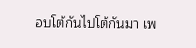อบโต้กันไปโต้กันมา เพ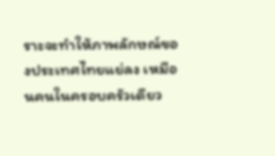ราะจะทำให้ภาพลักษณ์ของประเทศไทยแย่ลง เหมือนคนในครอบครัวเดียว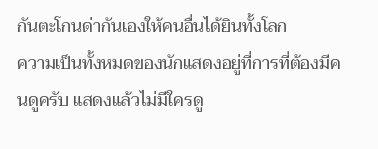กันตะโกนด่ากันเองให้คนอื่นได้ยินทั้งโลก
ความเป็นทั้งหมดของนักแสดงอยู่ที่การที่ต้องมีคนดูครับ แสดงแล้วไม่มีใครดู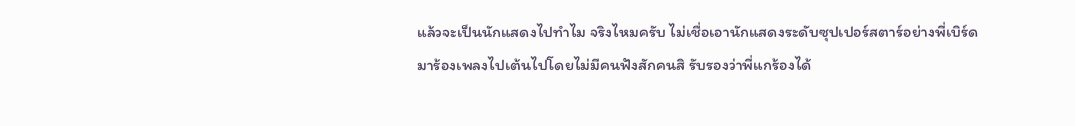แล้วจะเป็นนักแสดงไปทำไม จริงไหมครับ ไม่เชื่อเอานักแสดงระดับซุปเปอร์สตาร์อย่างพี่เบิร์ดมาร้องเพลงไปเต้นไปโดยไม่มีคนฟังสักคนสิ รับรองว่าพี่แกร้องได้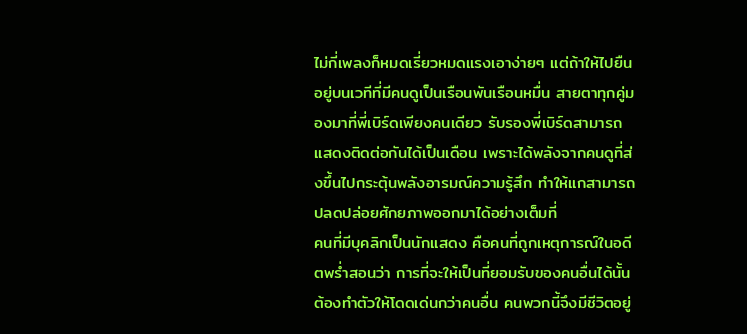ไม่กี่เพลงก็หมดเรี่ยวหมดแรงเอาง่ายๆ แต่ถ้าให้ไปยืนอยู่บนเวทีที่มีคนดูเป็นเรือนพันเรือนหมื่น สายตาทุกคู่มองมาที่พี่เบิร์ดเพียงคนเดียว รับรองพี่เบิร์ดสามารถแสดงติดต่อกันได้เป็นเดือน เพราะได้พลังจากคนดูที่ส่งขึ้นไปกระตุ้นพลังอารมณ์ความรู้สึก ทำให้แกสามารถปลดปล่อยศักยภาพออกมาได้อย่างเต็มที่
คนที่มีบุคลิกเป็นนักแสดง คือคนที่ถูกเหตุการณ์ในอดีตพร่ำสอนว่า การที่จะให้เป็นที่ยอมรับของคนอื่นได้นั้น ต้องทำตัวให้โดดเด่นกว่าคนอื่น คนพวกนี้จึงมีชีวิตอยู่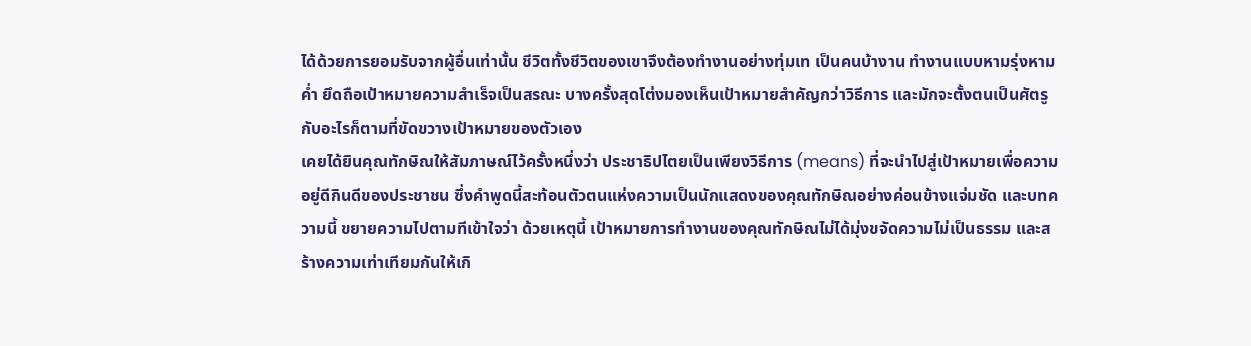ได้ด้วยการยอมรับจากผู้อื่นเท่านั้น ชีวิตทั้งชีวิตของเขาจึงต้องทำงานอย่างทุ่มเท เป็นคนบ้างาน ทำงานแบบหามรุ่งหามค่ำ ยึดถือเป้าหมายความสำเร็จเป็นสรณะ บางครั้งสุดโต่งมองเห็นเป้าหมายสำคัญกว่าวิธีการ และมักจะตั้งตนเป็นศัตรูกับอะไรก็ตามที่ขัดขวางเป้าหมายของตัวเอง
เคยได้ยินคุณทักษิณให้สัมภาษณ์ไว้ครั้งหนึ่งว่า ประชาธิปไตยเป็นเพียงวิธีการ (means) ที่จะนำไปสู่เป้าหมายเพื่อความอยู่ดีกินดีของประชาชน ซึ่งคำพูดนี้สะท้อนตัวตนแห่งความเป็นนักแสดงของคุณทักษิณอย่างค่อนข้างแจ่มชัด และบทความนี้ ขยายความไปตามทีเข้าใจว่า ด้วยเหตุนี้ เป้าหมายการทำงานของคุณทักษิณไม่ได้มุ่งขจัดความไม่เป็นธรรม และสร้างความเท่าเทียมกันให้เกิ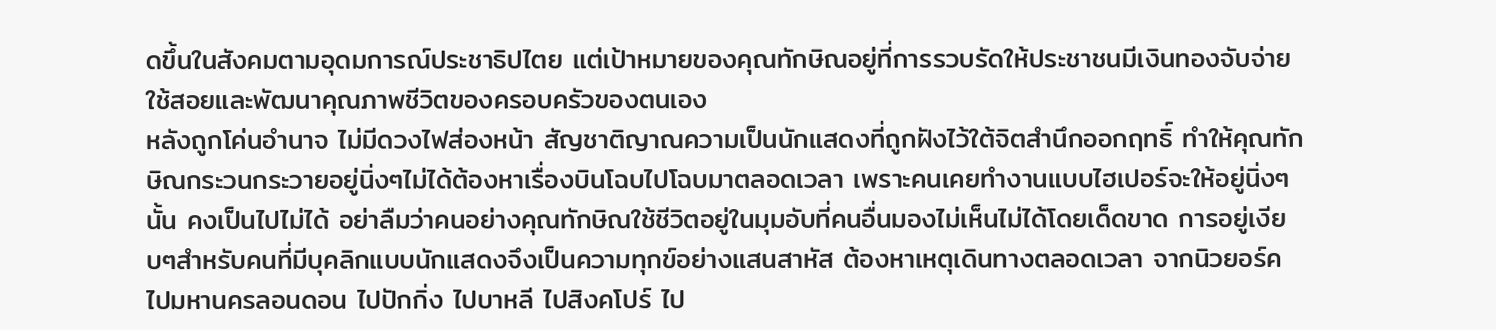ดขึ้นในสังคมตามอุดมการณ์ประชาธิปไตย แต่เป้าหมายของคุณทักษิณอยู่ที่การรวบรัดให้ประชาชนมีเงินทองจับจ่ายใช้สอยและพัฒนาคุณภาพชีวิตของครอบครัวของตนเอง
หลังถูกโค่นอำนาจ ไม่มีดวงไฟส่องหน้า สัญชาติญาณความเป็นนักแสดงที่ถูกฝังไว้ใต้จิตสำนึกออกฤทธิ์ ทำให้คุณทักษิณกระวนกระวายอยู่นิ่งๆไม่ได้ต้องหาเรื่องบินโฉบไปโฉบมาตลอดเวลา เพราะคนเคยทำงานแบบไฮเปอร์จะให้อยู่นิ่งๆนั้น คงเป็นไปไม่ได้ อย่าลืมว่าคนอย่างคุณทักษิณใช้ชีวิตอยู่ในมุมอับที่คนอื่นมองไม่เห็นไม่ได้โดยเด็ดขาด การอยู่เงียบๆสำหรับคนที่มีบุคลิกแบบนักแสดงจึงเป็นความทุกข์อย่างแสนสาหัส ต้องหาเหตุเดินทางตลอดเวลา จากนิวยอร์ค ไปมหานครลอนดอน ไปปักกิ่ง ไปบาหลี ไปสิงคโปร์ ไป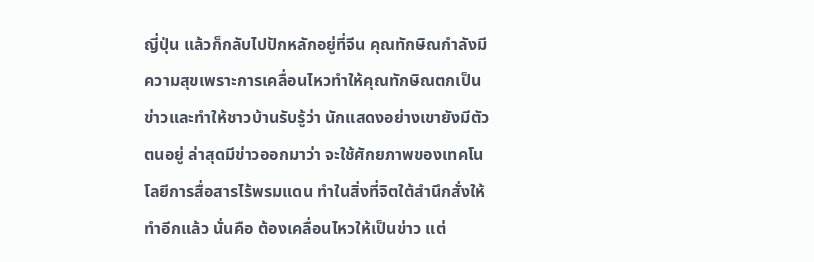ญี่ปุ่น แล้วก็กลับไปปักหลักอยู่ที่จีน คุณทักษิณกำลังมีความสุขเพราะการเคลื่อนไหวทำให้คุณทักษิณตกเป็นข่าวและทำให้ชาวบ้านรับรู้ว่า นักแสดงอย่างเขายังมีตัวตนอยู่ ล่าสุดมีข่าวออกมาว่า จะใช้ศักยภาพของเทคโนโลยีการสื่อสารไร้พรมแดน ทำในสิ่งที่จิตใต้สำนึกสั่งให้ทำอีกแล้ว นั่นคือ ต้องเคลื่อนไหวให้เป็นข่าว แต่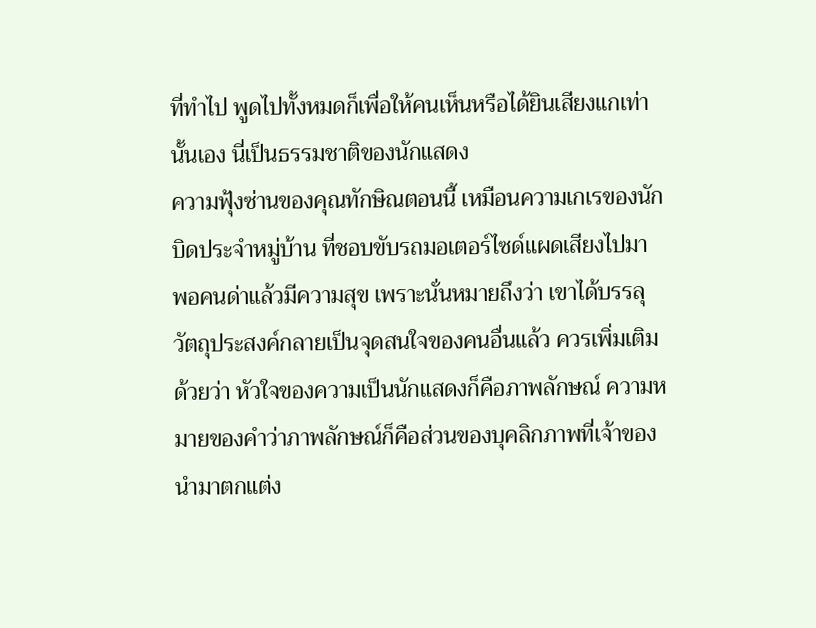ที่ทำไป พูดไปทั้งหมดก็เพื่อให้คนเห็นหรือได้ยินเสียงแกเท่านั้นเอง นี่เป็นธรรมชาติของนักแสดง
ความฟุ้งซ่านของคุณทักษิณตอนนี้ เหมือนความเกเรของนักบิดประจำหมู่บ้าน ที่ชอบขับรถมอเตอร์ไซด์แผดเสียงไปมา พอคนด่าแล้วมีความสุข เพราะนั่นหมายถึงว่า เขาได้บรรลุวัตถุประสงค์กลายเป็นจุดสนใจของคนอื่นแล้ว ควรเพิ่มเติมด้วยว่า หัวใจของความเป็นนักแสดงก็คือภาพลักษณ์ ความหมายของคำว่าภาพลักษณ์ก็คือส่วนของบุคลิกภาพที่เจ้าของนำมาตกแต่ง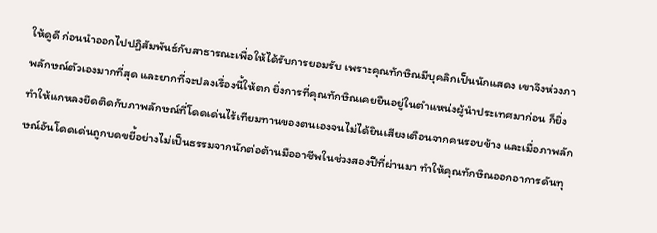ให้ดูดี ก่อนนำออกไปปฏิสัมพันธ์กับสาธารณะเพื่อให้ได้รับการยอมรับ เพราะคุณทักษิณมีบุคลิกเป็นนักแสดง เขาจึงห่วงภาพลักษณ์ตัวเองมากที่สุด และยากที่จะปลงเรื่องนี้ให้ตก ยิ่งการที่คุณทักษิณเคยยืนอยู่ในตำแหน่งผู้นำประเทศมาก่อน ก็ยิ่งทำให้แกหลงยึดติดกับภาพลักษณ์ที่โดดเด่นไร้เทียมทานของตนเองจนไม่ได้ยินเสียงเตือนจากคนรอบข้าง และเมื่อภาพลักษณ์อันโดดเด่นถูกบดขยี้อย่างไม่เป็นธรรมจากนักต่อต้านมืออาชีพในช่วงสองปีที่ผ่านมา ทำให้คุณทักษิณออกอาการดันทุ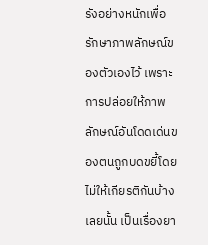รังอย่างหนักเพื่อรักษาภาพลักษณ์ของตัวเองไว้ เพราะการปล่อยให้ภาพลักษณ์อันโดดเด่นของตนถูกบดขยี้โดยไม่ให้เกียรติกันบ้างเลยนั้น เป็นเรื่องยา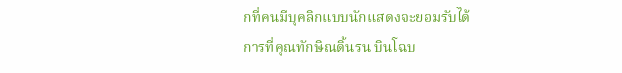กที่คนมีบุคลิกแบบนักแสดงจะยอมรับได้
การที่คุณทักษิณดิ้นรน บินโฉบ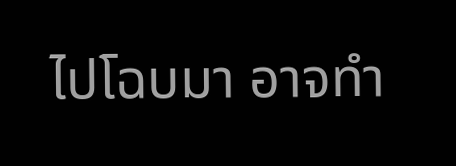ไปโฉบมา อาจทำ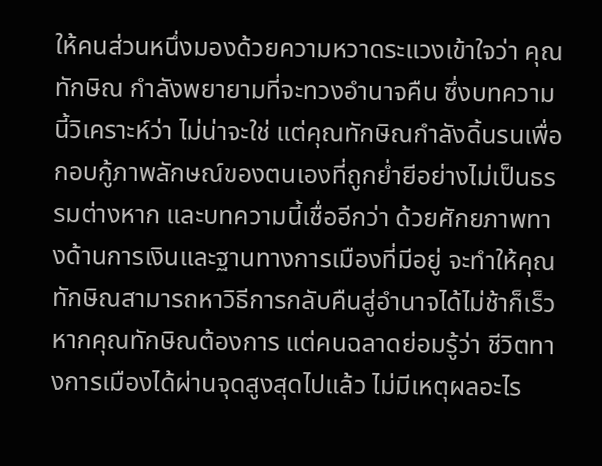ให้คนส่วนหนึ่งมองด้วยความหวาดระแวงเข้าใจว่า คุณทักษิณ กำลังพยายามที่จะทวงอำนาจคืน ซึ่งบทความนี้วิเคราะห์ว่า ไม่น่าจะใช่ แต่คุณทักษิณกำลังดิ้นรนเพื่อกอบกู้ภาพลักษณ์ของตนเองที่ถูกย่ำยีอย่างไม่เป็นธรรมต่างหาก และบทความนี้เชื่ออีกว่า ด้วยศักยภาพทางด้านการเงินและฐานทางการเมืองที่มีอยู่ จะทำให้คุณทักษิณสามารถหาวิธีการกลับคืนสู่อำนาจได้ไม่ช้าก็เร็วหากคุณทักษิณต้องการ แต่คนฉลาดย่อมรู้ว่า ชีวิตทางการเมืองได้ผ่านจุดสูงสุดไปแล้ว ไม่มีเหตุผลอะไร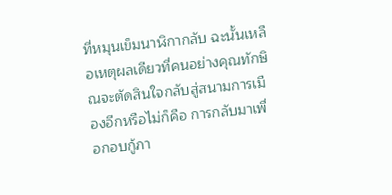ที่หมุนเข็มนาฬิกากลับ ฉะนั้นเหลือเหตุผลเดียวที่คนอย่างคุณทักษิณจะตัดสินใจกลับสู่สนามการเมืองอีกหรือไม่ก็คือ การกลับมาเพื่อกอบกู้ภา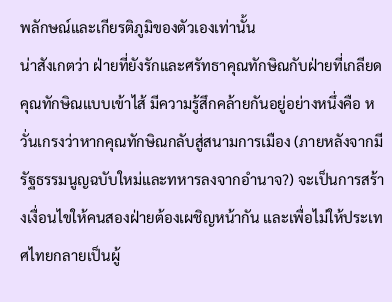พลักษณ์และเกียรติภูมิของตัวเองเท่านั้น
น่าสังเกตว่า ฝ่ายที่ยังรักและศรัทธาคุณทักษิณกับฝ่ายที่เกลียดคุณทักษิณแบบเข้าไส้ มีความรู้สึกคล้ายกันอยู่อย่างหนึ่งคือ หวั่นเกรงว่าหากคุณทักษิณกลับสู่สนามการเมือง (ภายหลังจากมีรัฐธรรมนูญฉบับใหม่และทหารลงจากอำนาจ?) จะเป็นการสร้างเงื่อนไขให้คนสองฝ่ายต้องเผชิญหน้ากัน และเพื่อไม่ให้ประเทศไทยกลายเป็นผู้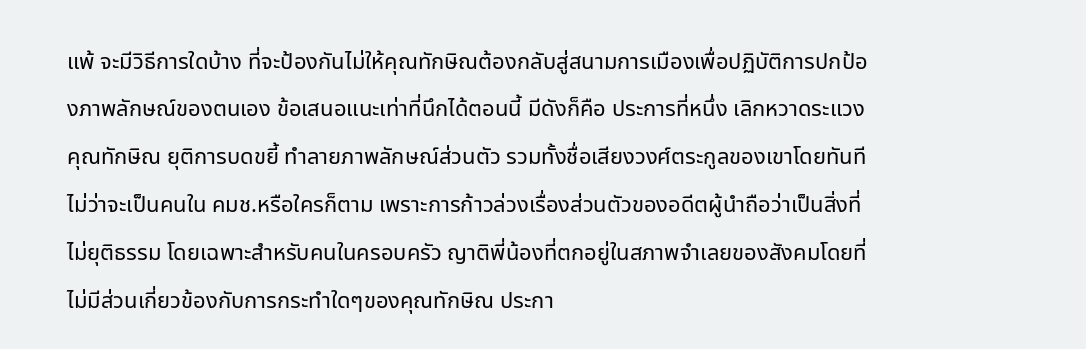แพ้ จะมีวิธีการใดบ้าง ที่จะป้องกันไม่ให้คุณทักษิณต้องกลับสู่สนามการเมืองเพื่อปฏิบัติการปกป้องภาพลักษณ์ของตนเอง ข้อเสนอแนะเท่าที่นึกได้ตอนนี้ มีดังก็คือ ประการที่หนึ่ง เลิกหวาดระแวงคุณทักษิณ ยุติการบดขยี้ ทำลายภาพลักษณ์ส่วนตัว รวมทั้งชื่อเสียงวงศ์ตระกูลของเขาโดยทันที ไม่ว่าจะเป็นคนใน คมช.หรือใครก็ตาม เพราะการก้าวล่วงเรื่องส่วนตัวของอดีตผู้นำถือว่าเป็นสิ่งที่ไม่ยุติธรรม โดยเฉพาะสำหรับคนในครอบครัว ญาติพี่น้องที่ตกอยู่ในสภาพจำเลยของสังคมโดยที่ไม่มีส่วนเกี่ยวข้องกับการกระทำใดๆของคุณทักษิณ ประกา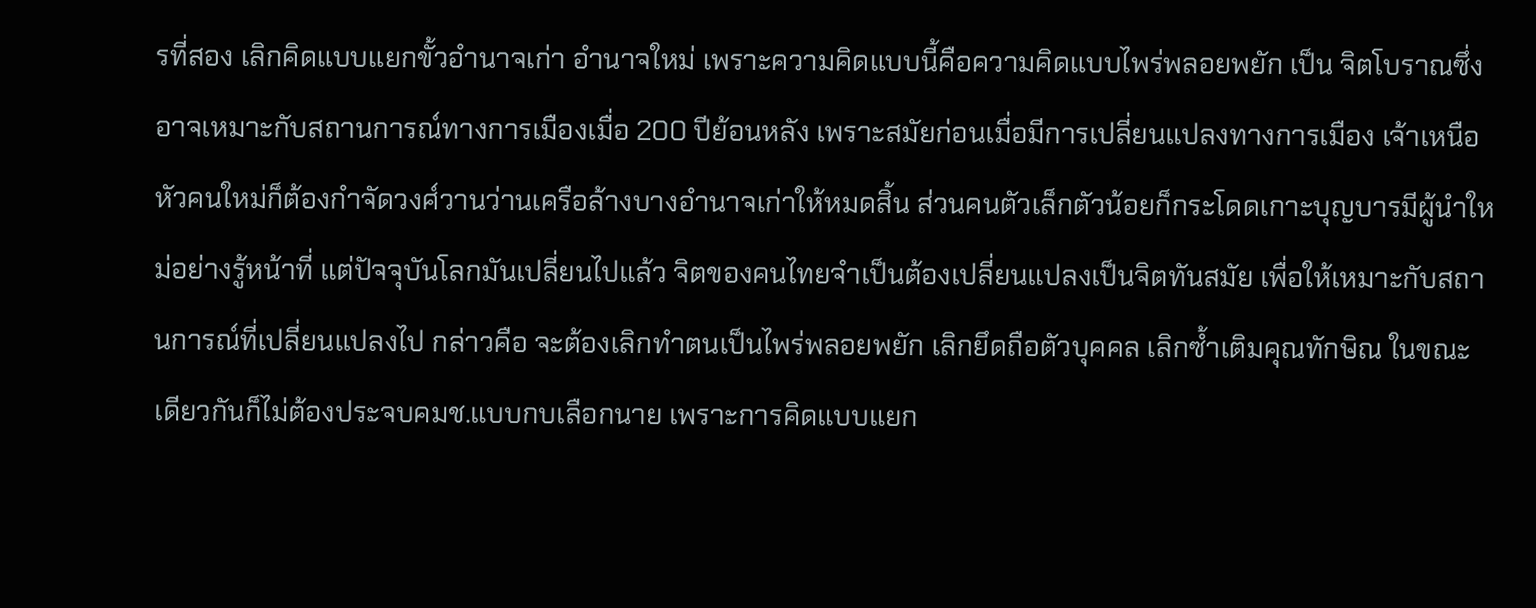รที่สอง เลิกคิดแบบแยกขั้วอำนาจเก่า อำนาจใหม่ เพราะความคิดแบบนี้คือความคิดแบบไพร่พลอยพยัก เป็น จิตโบราณซึ่งอาจเหมาะกับสถานการณ์ทางการเมืองเมื่อ 200 ปีย้อนหลัง เพราะสมัยก่อนเมื่อมีการเปลี่ยนแปลงทางการเมือง เจ้าเหนือหัวคนใหม่ก็ต้องกำจัดวงศ์วานว่านเครือล้างบางอำนาจเก่าให้หมดสิ้น ส่วนคนตัวเล็กตัวน้อยก็กระโดดเกาะบุญบารมีผู้นำใหม่อย่างรู้หน้าที่ แต่ปัจจุบันโลกมันเปลี่ยนไปแล้ว จิตของคนไทยจำเป็นต้องเปลี่ยนแปลงเป็นจิตทันสมัย เพื่อให้เหมาะกับสถานการณ์ที่เปลี่ยนแปลงไป กล่าวคือ จะต้องเลิกทำตนเป็นไพร่พลอยพยัก เลิกยึดถือตัวบุคคล เลิกซ้ำเติมคุณทักษิณ ในขณะเดียวกันก็ไม่ต้องประจบคมช.แบบกบเลือกนาย เพราะการคิดแบบแยก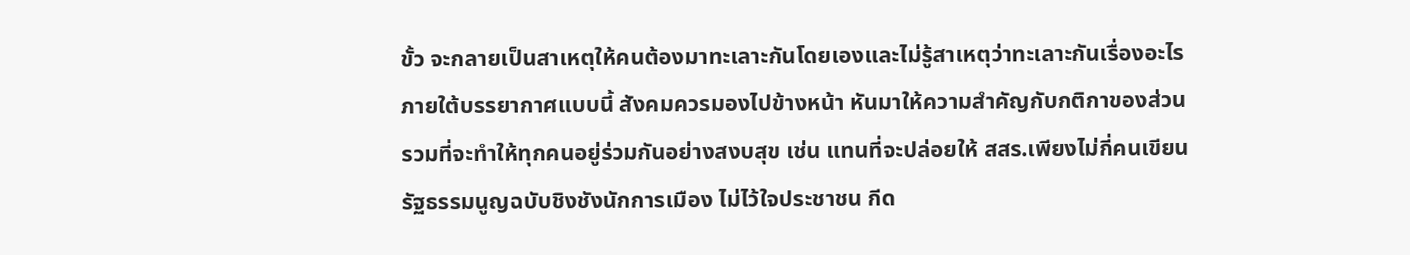ขั้ว จะกลายเป็นสาเหตุให้คนต้องมาทะเลาะกันโดยเองและไม่รู้สาเหตุว่าทะเลาะกันเรื่องอะไร
ภายใต้บรรยากาศแบบนี้ สังคมควรมองไปข้างหน้า หันมาให้ความสำคัญกับกติกาของส่วนรวมที่จะทำให้ทุกคนอยู่ร่วมกันอย่างสงบสุข เช่น แทนที่จะปล่อยให้ สสร.เพียงไม่กี่คนเขียนรัฐธรรมนูญฉบับชิงชังนักการเมือง ไม่ไว้ใจประชาชน กีด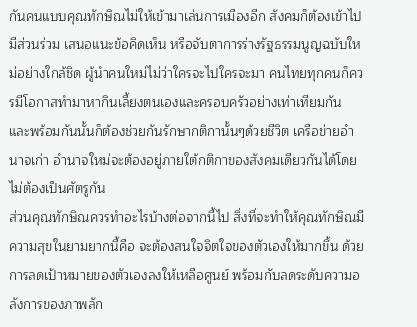กันคนแบบคุณทักษิณไม่ให้เข้ามาเล่นการเมืองอีก สังคมก็ต้องเข้าไปมีส่วนร่วม เสนอแนะข้อคิดเห็น หรือจับตาการร่างรัฐธรรมนูญฉบับใหม่อย่างใกล้ชิด ผู้นำคนใหม่ไม่ว่าใครจะไปใครจะมา คนไทยทุกคนก็ควรมีโอกาสทำมาหากินเลี้ยงตนเองและครอบครัวอย่างเท่าเทียมกัน และพร้อมกันนั้นก็ต้องช่วยกันรักษากติกานั้นๆด้วยชีวิต เครือข่ายอำนาจเก่า อำนาจใหม่จะต้องอยู่ภายใต้กติกาของสังคมเดียวกันได้โดยไม่ต้องเป็นศัตรูกัน
ส่วนคุณทักษิณควรทำอะไรบ้างต่อจากนี้ไป สิ่งที่จะทำให้คุณทักษิณมีความสุขในยามยากนี้คือ จะต้องสนใจจิตใจของตัวเองให้มากขึ้น ด้วยการลดเป้าหมายของตัวเองลงให้เหลือศูนย์ พร้อมกับลดระดับความอลังการของภาพลัก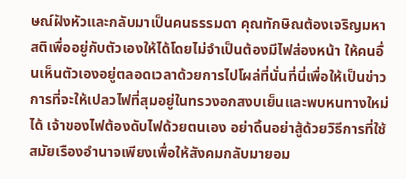ษณ์ฝังหัวและกลับมาเป็นคนธรรมดา คุณทักษิณต้องเจริญมหาสติเพื่ออยู่กับตัวเองให้ได้โดยไม่จำเป็นต้องมีไฟส่องหน้า ให้คนอื่นเห็นตัวเองอยู่ตลอดเวลาด้วยการไปโผล่ที่นั่นที่นี่เพื่อให้เป็นข่าว การที่จะให้เปลวไฟที่สุมอยู่ในทรวงอกสงบเย็นและพบหนทางใหม่ได้ เจ้าของไฟต้องดับไฟด้วยตนเอง อย่าดิ้นอย่าสู้ด้วยวิธีการที่ใช้สมัยเรืองอำนาจเพียงเพื่อให้สังคมกลับมายอม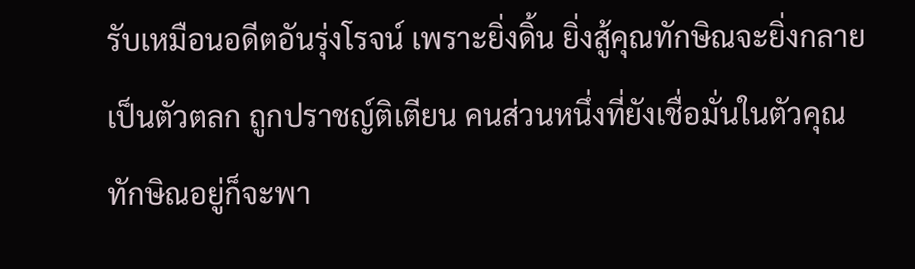รับเหมือนอดีตอันรุ่งโรจน์ เพราะยิ่งดิ้น ยิ่งสู้คุณทักษิณจะยิ่งกลายเป็นตัวตลก ถูกปราชญ์ติเตียน คนส่วนหนึ่งที่ยังเชื่อมั่นในตัวคุณทักษิณอยู่ก็จะพา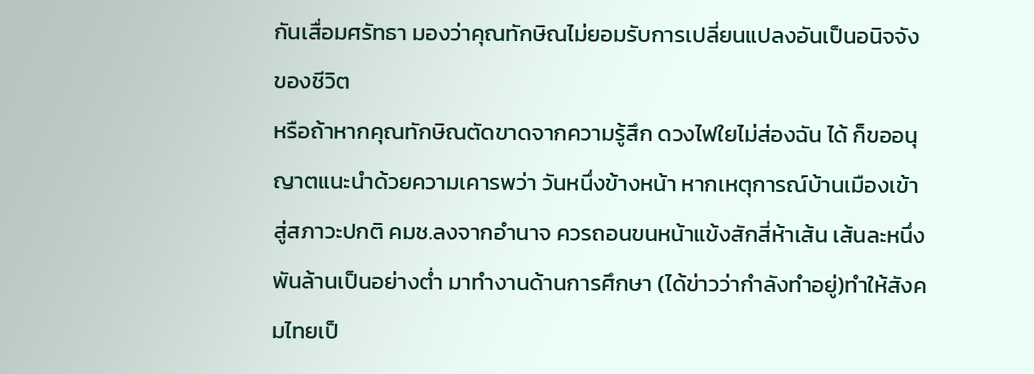กันเสื่อมศรัทธา มองว่าคุณทักษิณไม่ยอมรับการเปลี่ยนแปลงอันเป็นอนิจจังของชีวิต
หรือถ้าหากคุณทักษิณตัดขาดจากความรู้สึก ดวงไฟใยไม่ส่องฉัน ได้ ก็ขออนุญาตแนะนำด้วยความเคารพว่า วันหนึ่งข้างหน้า หากเหตุการณ์บ้านเมืองเข้าสู่สภาวะปกติ คมช.ลงจากอำนาจ ควรถอนขนหน้าแข้งสักสี่ห้าเส้น เส้นละหนึ่งพันล้านเป็นอย่างต่ำ มาทำงานด้านการศึกษา (ได้ข่าวว่ากำลังทำอยู่)ทำให้สังคมไทยเป็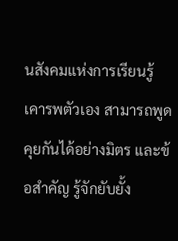นสังคมแห่งการเรียนรู้ เคารพตัวเอง สามารถพูดคุยกันได้อย่างมิตร และข้อสำคัญ รู้จักยับยั้ง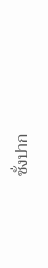ชั่งปาก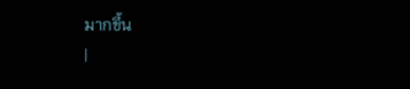มากขึ้น
|